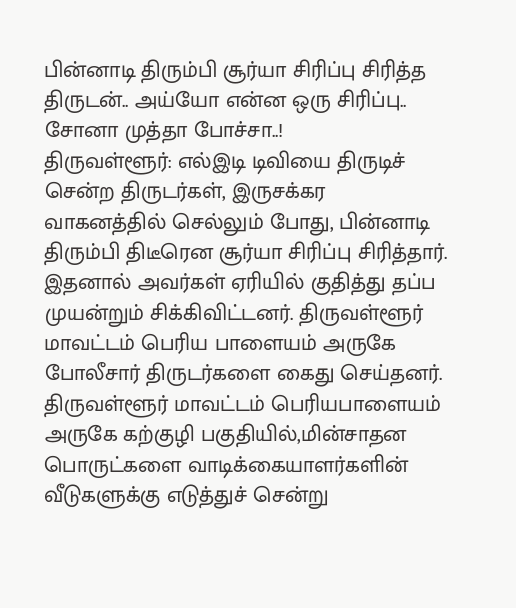பின்னாடி திரும்பி சூர்யா சிரிப்பு சிரித்த திருடன்.. அய்யோ என்ன ஒரு சிரிப்பு.. சோனா முத்தா போச்சா..!
திருவள்ளூர்: எல்இடி டிவியை திருடிச் சென்ற திருடர்கள், இருசக்கர வாகனத்தில் செல்லும் போது, பின்னாடி திரும்பி திடீரென சூர்யா சிரிப்பு சிரித்தார். இதனால் அவர்கள் ஏரியில் குதித்து தப்ப முயன்றும் சிக்கிவிட்டனர். திருவள்ளூர் மாவட்டம் பெரிய பாளையம் அருகே போலீசார் திருடர்களை கைது செய்தனர்.
திருவள்ளூர் மாவட்டம் பெரியபாளையம் அருகே கற்குழி பகுதியில்,மின்சாதன பொருட்களை வாடிக்கையாளர்களின் வீடுகளுக்கு எடுத்துச் சென்று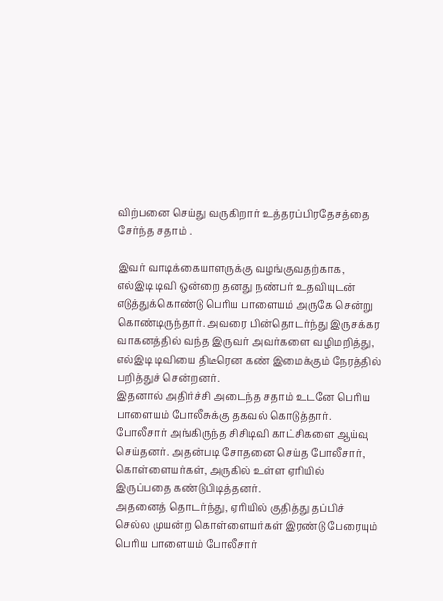விற்பனை செய்து வருகிறார் உத்தரப்பிரதேசத்தை சேர்ந்த சதாம் .

இவர் வாடிக்கையாளருக்கு வழங்குவதற்காக, எல்இடி டிவி ஒன்றை தனது நண்பர் உதவியுடன் எடுத்துக்கொண்டு பெரிய பாளையம் அருகே சென்று கொண்டிருந்தார். அவரை பின்தொடர்ந்து இருசக்கர வாகனத்தில் வந்த இருவர் அவர்களை வழிமறித்து, எல்இடி டிவியை திடீரென கண் இமைக்கும் நேரத்தில் பறித்துச் சென்றனர்.
இதனால் அதிர்ச்சி அடைந்த சதாம் உடனே பெரிய பாளையம் போலீசுக்கு தகவல் கொடுத்தார். போலீசார் அங்கிருந்த சிசிடிவி காட்சிகளை ஆய்வு செய்தனர். அதன்படி சோதனை செய்த போலீசார், கொள்ளையர்கள், அருகில் உள்ள ஏரியில் இருப்பதை கண்டுபிடித்தனர்.
அதனைத் தொடர்ந்து, ஏரியில் குதித்து தப்பிச் செல்ல முயன்ற கொள்ளையர்கள் இரண்டு பேரையும் பெரிய பாளையம் போலீசார்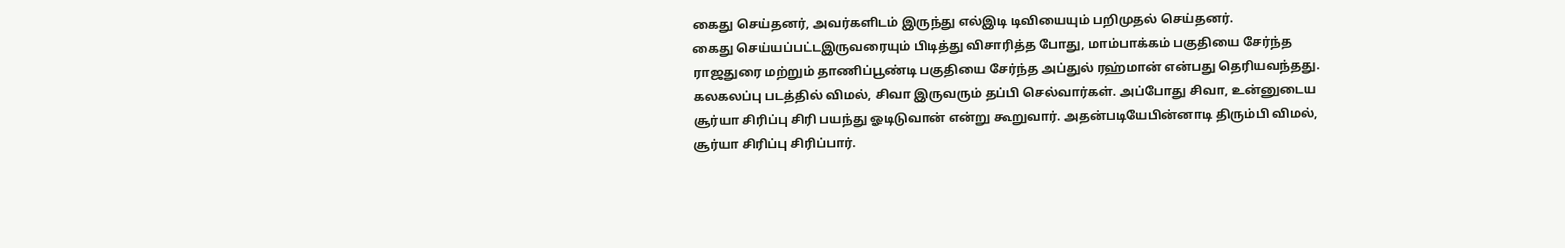கைது செய்தனர், அவர்களிடம் இருந்து எல்இடி டிவியையும் பறிமுதல் செய்தனர்.
கைது செய்யப்பட்டஇருவரையும் பிடித்து விசாரித்த போது, மாம்பாக்கம் பகுதியை சேர்ந்த ராஜதுரை மற்றும் தாணிப்பூண்டி பகுதியை சேர்ந்த அப்துல் ரஹ்மான் என்பது தெரியவந்தது.
கலகலப்பு படத்தில் விமல், சிவா இருவரும் தப்பி செல்வார்கள். அப்போது சிவா, உன்னுடைய சூர்யா சிரிப்பு சிரி பயந்து ஓடிடுவான் என்று கூறுவார். அதன்படியேபின்னாடி திரும்பி விமல், சூர்யா சிரிப்பு சிரிப்பார்.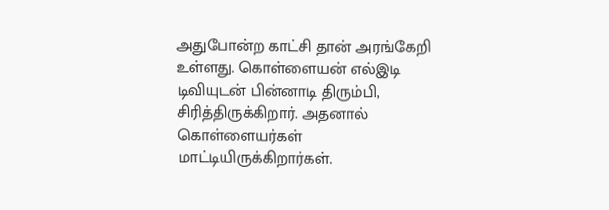அதுபோன்ற காட்சி தான் அரங்கேறி உள்ளது. கொள்ளையன் எல்இடி டிவியுடன் பின்னாடி திரும்பி, சிரித்திருக்கிறார். அதனால் கொள்ளையர்கள் மாட்டியிருக்கிறார்கள்.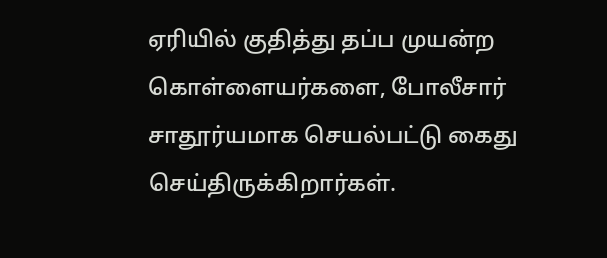ஏரியில் குதித்து தப்ப முயன்ற கொள்ளையர்களை, போலீசார் சாதூர்யமாக செயல்பட்டு கைது செய்திருக்கிறார்கள்.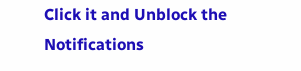Click it and Unblock the Notifications